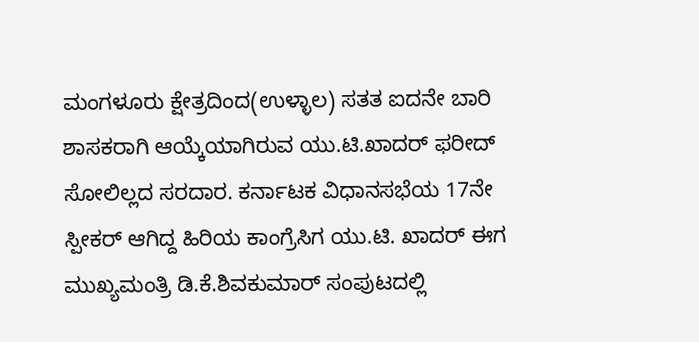ಮಂಗಳೂರು ಕ್ಷೇತ್ರದಿಂದ(ಉಳ್ಳಾಲ) ಸತತ ಐದನೇ ಬಾರಿ ಶಾಸಕರಾಗಿ ಆಯ್ಕೆಯಾಗಿರುವ ಯು.ಟಿ.ಖಾದರ್‌ ಫರೀದ್‌ ಸೋಲಿಲ್ಲದ ಸರದಾರ. ಕರ್ನಾಟಕ ವಿಧಾನಸಭೆಯ 17ನೇ ಸ್ಪೀಕರ್ ಆಗಿದ್ದ ಹಿರಿಯ ಕಾಂಗ್ರೆಸಿಗ ಯು.ಟಿ. ಖಾದರ್‌ ಈಗ ಮುಖ್ಯಮಂತ್ರಿ ಡಿ.ಕೆ.ಶಿವಕುಮಾರ್‌ ಸಂಪುಟದಲ್ಲಿ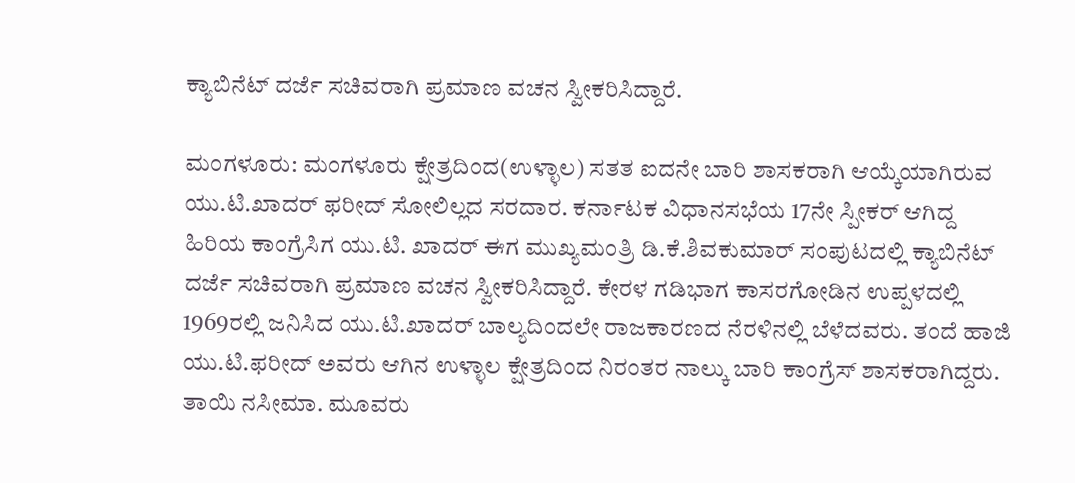ಕ್ಯಾಬಿನೆಟ್‌ ದರ್ಜೆ ಸಚಿವರಾಗಿ ಪ್ರಮಾಣ ವಚನ ಸ್ವೀಕರಿಸಿದ್ದಾರೆ.

ಮಂಗಳೂರು: ಮಂಗಳೂರು ಕ್ಷೇತ್ರದಿಂದ(ಉಳ್ಳಾಲ) ಸತತ ಐದನೇ ಬಾರಿ ಶಾಸಕರಾಗಿ ಆಯ್ಕೆಯಾಗಿರುವ ಯು.ಟಿ.ಖಾದರ್‌ ಫರೀದ್‌ ಸೋಲಿಲ್ಲದ ಸರದಾರ. ಕರ್ನಾಟಕ ವಿಧಾನಸಭೆಯ 17ನೇ ಸ್ಪೀಕರ್ ಆಗಿದ್ದ ಹಿರಿಯ ಕಾಂಗ್ರೆಸಿಗ ಯು.ಟಿ. ಖಾದರ್‌ ಈಗ ಮುಖ್ಯಮಂತ್ರಿ ಡಿ.ಕೆ.ಶಿವಕುಮಾರ್‌ ಸಂಪುಟದಲ್ಲಿ ಕ್ಯಾಬಿನೆಟ್‌ ದರ್ಜೆ ಸಚಿವರಾಗಿ ಪ್ರಮಾಣ ವಚನ ಸ್ವೀಕರಿಸಿದ್ದಾರೆ. ಕೇರಳ ಗಡಿಭಾಗ ಕಾಸರಗೋಡಿನ ಉಪ್ಪಳದಲ್ಲಿ 1969ರಲ್ಲಿ ಜನಿಸಿದ ಯು.ಟಿ.ಖಾದರ್‌ ಬಾಲ್ಯದಿಂದಲೇ ರಾಜಕಾರಣದ ನೆರಳಿನಲ್ಲಿ ಬೆಳೆದವರು. ತಂದೆ ಹಾಜಿ ಯು.ಟಿ.ಫರೀದ್‌ ಅವರು ಆಗಿನ ಉಳ್ಳಾಲ ಕ್ಷೇತ್ರದಿಂದ ನಿರಂತರ ನಾಲ್ಕು ಬಾರಿ ಕಾಂಗ್ರೆಸ್ ಶಾಸಕರಾಗಿದ್ದರು. ತಾಯಿ ನಸೀಮಾ. ಮೂವರು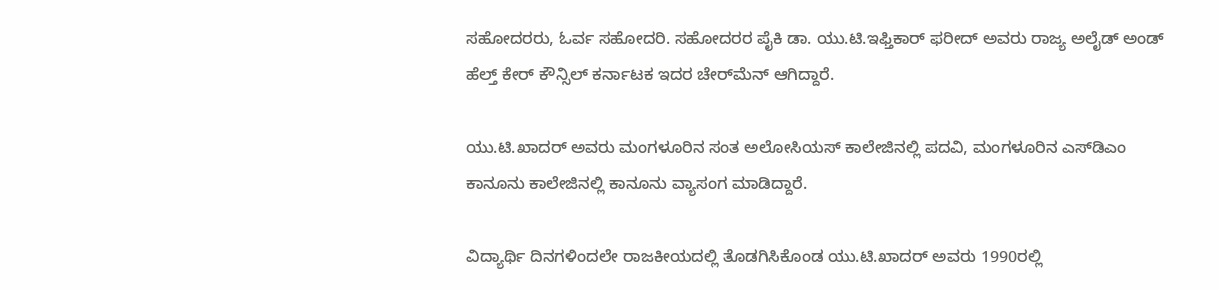ಸಹೋದರರು, ಓರ್ವ ಸಹೋದರಿ. ಸಹೋದರರ ಪೈಕಿ ಡಾ. ಯು.ಟಿ.ಇಫ್ತಿಕಾರ್‌ ಫರೀದ್ ಅವರು ರಾಜ್ಯ ಅಲೈಡ್‌ ಅಂಡ್‌ ಹೆಲ್ತ್‌ ಕೇರ್‌ ಕೌನ್ಸಿಲ್‌ ಕರ್ನಾಟಕ ಇದರ ಚೇರ್‌ಮೆನ್‌ ಆಗಿದ್ದಾರೆ.

ಯು.ಟಿ.ಖಾದರ್‌ ಅವರು ಮಂಗಳೂರಿನ ಸಂತ ಅಲೋಸಿಯಸ್ ಕಾಲೇಜಿನಲ್ಲಿ ಪದವಿ, ಮಂಗಳೂರಿನ ಎಸ್‌ಡಿಎಂ ಕಾನೂನು ಕಾಲೇಜಿನಲ್ಲಿ ಕಾನೂನು ವ್ಯಾಸಂಗ ಮಾಡಿದ್ದಾರೆ.

ವಿದ್ಯಾರ್ಥಿ ದಿನಗಳಿಂದಲೇ ರಾಜಕೀಯದಲ್ಲಿ ತೊಡಗಿಸಿಕೊಂಡ ಯು.ಟಿ.ಖಾದರ್‌ ಅವರು 1990ರಲ್ಲಿ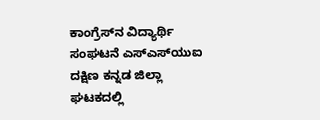ಕಾಂಗ್ರೆಸ್‌ನ ವಿದ್ಯಾರ್ಥಿ ಸಂಘಟನೆ ಎಸ್‌ಎಸ್‌ಯುಐ ದಕ್ಷಿಣ ಕನ್ನಡ ಜಿಲ್ಲಾ ಘಟಕದಲ್ಲಿ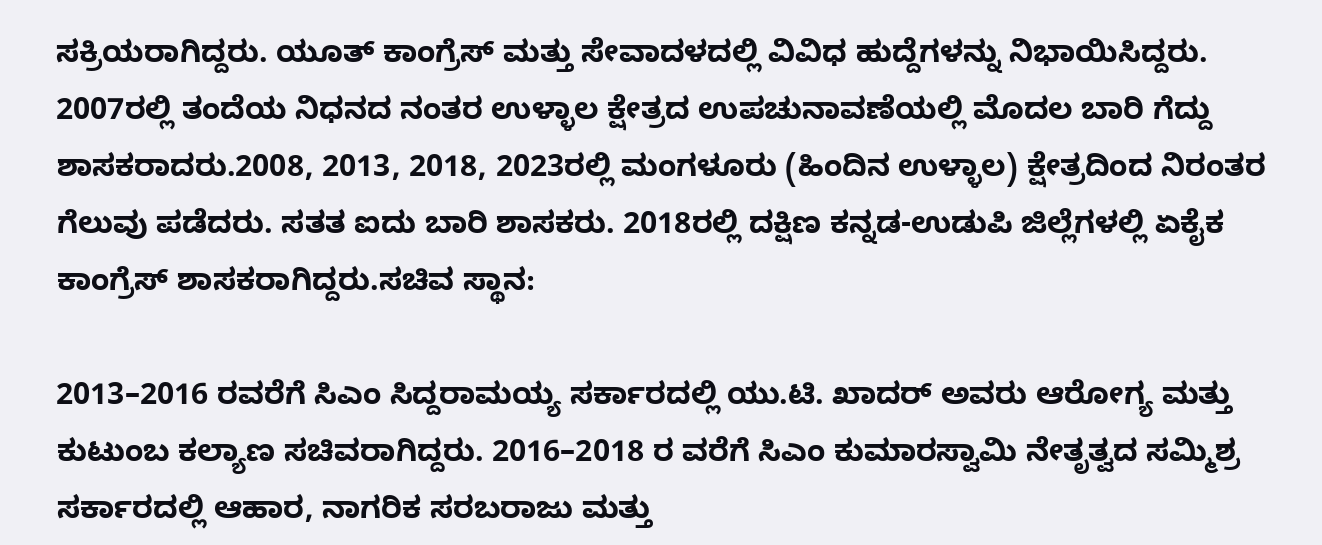ಸಕ್ರಿಯರಾಗಿದ್ದರು. ಯೂತ್ ಕಾಂಗ್ರೆಸ್ ಮತ್ತು ಸೇವಾದಳದಲ್ಲಿ ವಿವಿಧ ಹುದ್ದೆಗಳನ್ನು ನಿಭಾಯಿಸಿದ್ದರು. 2007ರಲ್ಲಿ ತಂದೆಯ ನಿಧನದ ನಂತರ ಉಳ್ಳಾಲ ಕ್ಷೇತ್ರದ ಉಪಚುನಾವಣೆಯಲ್ಲಿ ಮೊದಲ ಬಾರಿ ಗೆದ್ದು ಶಾಸಕರಾದರು.2008, 2013, 2018, 2023ರಲ್ಲಿ ಮಂಗಳೂರು (ಹಿಂದಿನ ಉಳ್ಳಾಲ) ಕ್ಷೇತ್ರದಿಂದ ನಿರಂತರ ಗೆಲುವು ಪಡೆದರು. ಸತತ ಐದು ಬಾರಿ ಶಾಸಕರು. 2018ರಲ್ಲಿ ದಕ್ಷಿಣ ಕನ್ನಡ-ಉಡುಪಿ ಜಿಲ್ಲೆಗಳಲ್ಲಿ ಏಕೈಕ ಕಾಂಗ್ರೆಸ್ ಶಾಸಕರಾಗಿದ್ದರು.ಸಚಿವ ಸ್ಥಾನ:

2013–2016 ರವರೆಗೆ ಸಿಎಂ ಸಿದ್ದರಾಮಯ್ಯ ಸರ್ಕಾರದಲ್ಲಿ ಯು.ಟಿ. ಖಾದರ್‌ ಅವರು ಆರೋಗ್ಯ ಮತ್ತು ಕುಟುಂಬ ಕಲ್ಯಾಣ ಸಚಿವರಾಗಿದ್ದರು. 2016–2018 ರ ವರೆಗೆ ಸಿಎಂ ಕುಮಾರಸ್ವಾಮಿ ನೇತೃತ್ವದ ಸಮ್ಮಿಶ್ರ ಸರ್ಕಾರದಲ್ಲಿ ಆಹಾರ, ನಾಗರಿಕ ಸರಬರಾಜು ಮತ್ತು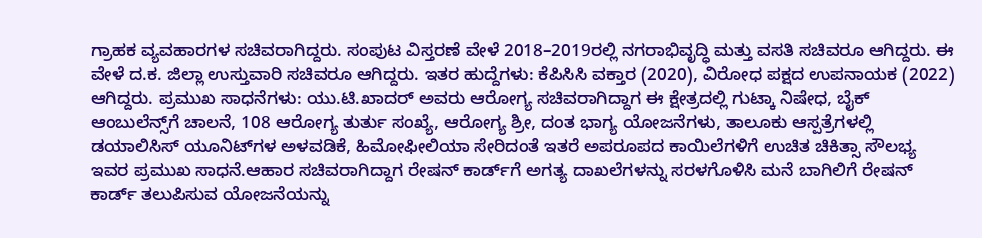ಗ್ರಾಹಕ ವ್ಯವಹಾರಗಳ ಸಚಿವರಾಗಿದ್ದರು. ಸಂಪುಟ ವಿಸ್ತರಣೆ ವೇಳೆ 2018–2019ರಲ್ಲಿ ನಗರಾಭಿವೃದ್ಧಿ ಮತ್ತು ವಸತಿ ಸಚಿವರೂ ಆಗಿದ್ದರು. ಈ ವೇಳೆ ದ.ಕ. ಜಿಲ್ಲಾ ಉಸ್ತುವಾರಿ ಸಚಿವರೂ ಆಗಿದ್ದರು. ಇತರ ಹುದ್ದೆಗಳು: ಕೆಪಿಸಿಸಿ ವಕ್ತಾರ (2020), ವಿರೋಧ ಪಕ್ಷದ ಉಪನಾಯಕ (2022) ಆಗಿದ್ದರು. ಪ್ರಮುಖ ಸಾಧನೆಗಳು: ಯು.ಟಿ.ಖಾದರ್‌ ಅವರು ಆರೋಗ್ಯ ಸಚಿವರಾಗಿದ್ದಾಗ ಈ ಕ್ಷೇತ್ರದಲ್ಲಿ ಗುಟ್ಕಾ ನಿಷೇಧ, ಬೈಕ್ ಆಂಬುಲೆನ್ಸ್‌ಗೆ ಚಾಲನೆ, 108 ಆರೋಗ್ಯ ತುರ್ತು ಸಂಖ್ಯೆ, ಆರೋಗ್ಯ ಶ್ರೀ, ದಂತ ಭಾಗ್ಯ ಯೋಜನೆಗಳು, ತಾಲೂಕು ಆಸ್ಪತ್ರೆಗಳಲ್ಲಿ ಡಯಾಲಿಸಿಸ್ ಯೂನಿಟ್‌ಗಳ ಅಳವಡಿಕೆ, ಹಿಮೋಫೀಲಿಯಾ ಸೇರಿದಂತೆ ಇತರೆ ಅಪರೂಪದ ಕಾಯಿಲೆಗಳಿಗೆ ಉಚಿತ ಚಿಕಿತ್ಸಾ ಸೌಲಭ್ಯ ಇವರ ಪ್ರಮುಖ ಸಾಧನೆ.ಆಹಾರ ಸಚಿವರಾಗಿದ್ದಾಗ ರೇಷನ್ ಕಾರ್ಡ್‌ಗೆ ಅಗತ್ಯ ದಾಖಲೆಗಳನ್ನು ಸರಳಗೊಳಿಸಿ ಮನೆ ಬಾಗಿಲಿಗೆ ರೇಷನ್ ಕಾರ್ಡ್ ತಲುಪಿಸುವ ಯೋಜನೆಯನ್ನು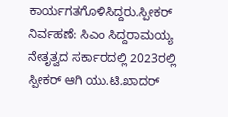ಕಾರ್ಯಗತಗೊಳಿಸಿದ್ದರು.ಸ್ಪೀಕರ್ ನಿರ್ವಹಣೆ: ಸಿಎಂ ಸಿದ್ದರಾಮಯ್ಯ ನೇತೃತ್ವದ ಸರ್ಕಾರದಲ್ಲಿ 2023ರಲ್ಲಿ ಸ್ಪೀಕರ್‌ ಆಗಿ ಯು.ಟಿ.ಖಾದರ್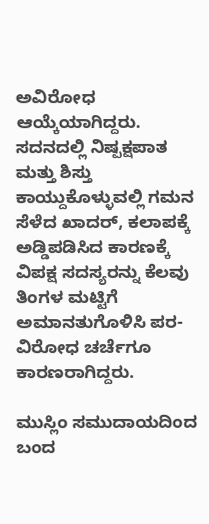ಅವಿರೋಧ ಆಯ್ಕೆಯಾಗಿದ್ದರು. ಸದನದಲ್ಲಿ ನಿಷ್ಪಕ್ಷಪಾತ ಮತ್ತು ಶಿಸ್ತು ಕಾಯ್ದುಕೊಳ್ಳುವಲ್ಲಿ ಗಮನ ಸೆಳೆದ ಖಾದರ್‌, ಕಲಾಪಕ್ಕೆ ಅಡ್ಡಿಪಡಿಸಿದ ಕಾರಣಕ್ಕೆ ವಿಪಕ್ಷ ಸದಸ್ಯರನ್ನು ಕೆಲವು ತಿಂಗಳ ಮಟ್ಟಿಗೆ ಅಮಾನತುಗೊಳಿಸಿ ಪರ-ವಿರೋಧ ಚರ್ಚೆಗೂ ಕಾರಣರಾಗಿದ್ದರು.

ಮುಸ್ಲಿಂ ಸಮುದಾಯದಿಂದ ಬಂದ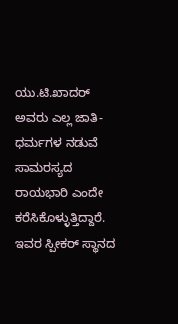ಯು.ಟಿ.ಖಾದರ್‌ ಅವರು ಎಲ್ಲ ಜಾತಿ-ಧರ್ಮಗಳ ನಡುವೆ ಸಾಮರಸ್ಯದ ರಾಯಭಾರಿ ಎಂದೇ ಕರೆಸಿಕೊಳ್ಳುತ್ತಿದ್ದಾರೆ. ಇವರ ಸ್ಪೀಕರ್‌ ಸ್ಥಾನದ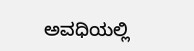ಅವಧಿಯಲ್ಲಿ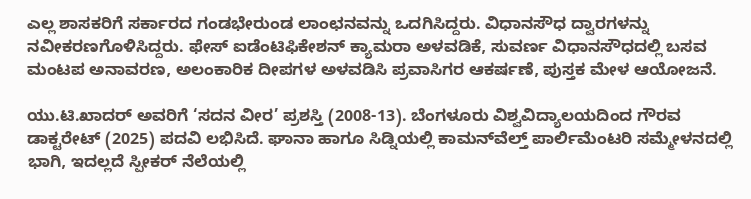ಎಲ್ಲ ಶಾಸಕರಿಗೆ ಸರ್ಕಾರದ ಗಂಡಭೇರುಂಡ ಲಾಂಛನವನ್ನು ಒದಗಿಸಿದ್ದರು. ವಿಧಾನಸೌಧ ದ್ವಾರಗಳನ್ನು ನವೀಕರಣಗೊಳಿಸಿದ್ದರು. ಫೇಸ್‌ ಐಡೆಂಟಿಫಿಕೇಶನ್‌ ಕ್ಯಾಮರಾ ಅಳವಡಿಕೆ, ಸುವರ್ಣ ವಿಧಾನಸೌಧದಲ್ಲಿ ಬಸವ ಮಂಟಪ ಅನಾವರಣ, ಅಲಂಕಾರಿಕ ದೀಪಗಳ ಅಳವಡಿಸಿ ಪ್ರವಾಸಿಗರ ಆಕರ್ಷಣೆ, ಪುಸ್ತಕ ಮೇಳ ಆಯೋಜನೆ.

ಯು.ಟಿ.ಖಾದರ್‌ ಅವರಿಗೆ ‘ಸದನ ವೀರ’ ಪ್ರಶಸ್ತಿ (2008-13). ಬೆಂಗಳೂರು ವಿಶ್ವವಿದ್ಯಾಲಯದಿಂದ ಗೌರವ ಡಾಕ್ಟರೇಟ್ (2025) ಪದವಿ ಲಭಿಸಿದೆ. ಘಾನಾ ಹಾಗೂ ಸಿಡ್ನಿಯಲ್ಲಿ ಕಾಮನ್‌ವೆಲ್ತ್‌ ಪಾರ್ಲಿಮೆಂಟರಿ ಸಮ್ಮೇಳನದಲ್ಲಿ ಭಾಗಿ, ಇದಲ್ಲದೆ ಸ್ಪೀಕರ್‌ ನೆಲೆಯಲ್ಲಿ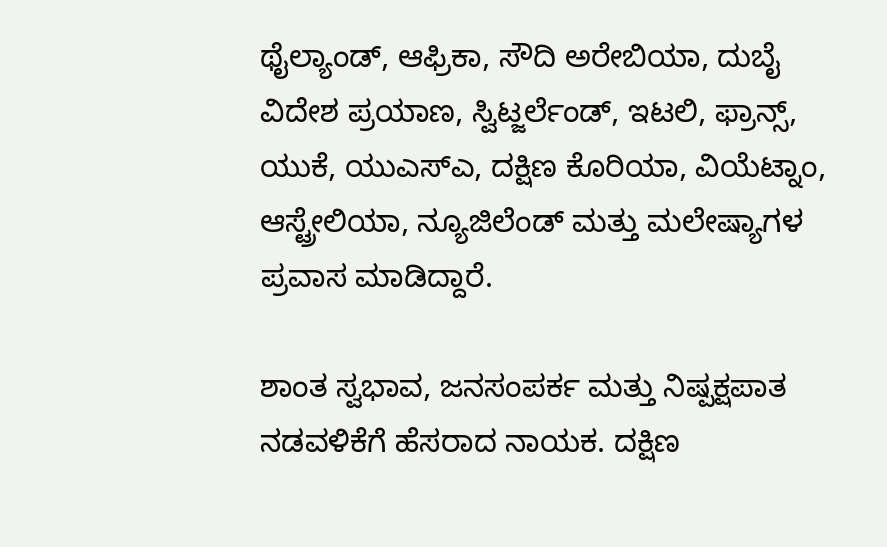ಥೈಲ್ಯಾಂಡ್, ಆಫ್ರಿಕಾ, ಸೌದಿ ಅರೇಬಿಯಾ, ದುಬೈ ವಿದೇಶ ಪ್ರಯಾಣ, ಸ್ವಿಟ್ಜರ್ಲೆಂಡ್, ಇಟಲಿ, ಫ್ರಾನ್ಸ್, ಯುಕೆ, ಯುಎಸ್ಎ, ದಕ್ಷಿಣ ಕೊರಿಯಾ, ವಿಯೆಟ್ನಾಂ, ಆಸ್ಟ್ರೇಲಿಯಾ, ನ್ಯೂಜಿಲೆಂಡ್ ಮತ್ತು ಮಲೇಷ್ಯಾಗಳ ಪ್ರವಾಸ ಮಾಡಿದ್ದಾರೆ.

ಶಾಂತ ಸ್ವಭಾವ, ಜನಸಂಪರ್ಕ ಮತ್ತು ನಿಷ್ಪಕ್ಷಪಾತ ನಡವಳಿಕೆಗೆ ಹೆಸರಾದ ನಾಯಕ. ದಕ್ಷಿಣ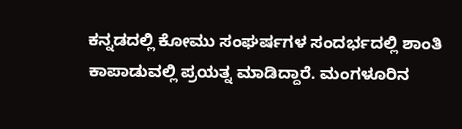ಕನ್ನಡದಲ್ಲಿ ಕೋಮು ಸಂಘರ್ಷಗಳ ಸಂದರ್ಭದಲ್ಲಿ ಶಾಂತಿ ಕಾಪಾಡುವಲ್ಲಿ ಪ್ರಯತ್ನ ಮಾಡಿದ್ದಾರೆ. ಮಂಗಳೂರಿನ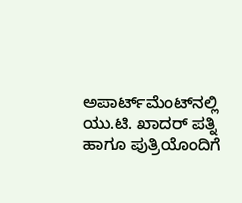ಅಪಾರ್ಟ್‌ಮೆಂಟ್‌ನಲ್ಲಿ ಯು.ಟಿ. ಖಾದರ್‌ ಪತ್ನಿ ಹಾಗೂ ಪುತ್ರಿಯೊಂದಿಗೆ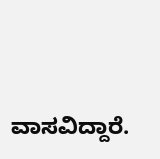ವಾಸವಿದ್ದಾರೆ.